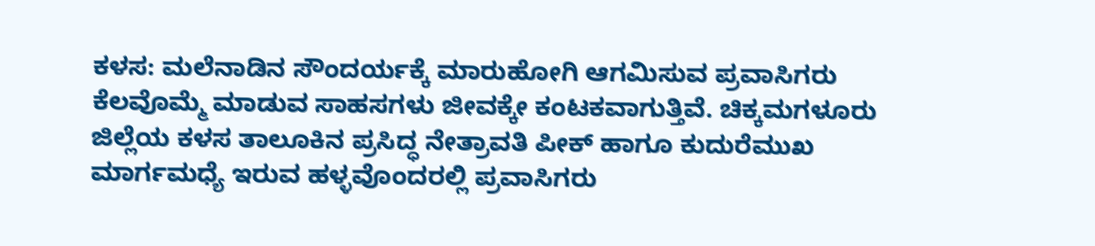ಕಳಸ: ಮಲೆನಾಡಿನ ಸೌಂದರ್ಯಕ್ಕೆ ಮಾರುಹೋಗಿ ಆಗಮಿಸುವ ಪ್ರವಾಸಿಗರು ಕೆಲವೊಮ್ಮೆ ಮಾಡುವ ಸಾಹಸಗಳು ಜೀವಕ್ಕೇ ಕಂಟಕವಾಗುತ್ತಿವೆ. ಚಿಕ್ಕಮಗಳೂರು ಜಿಲ್ಲೆಯ ಕಳಸ ತಾಲೂಕಿನ ಪ್ರಸಿದ್ಧ ನೇತ್ರಾವತಿ ಪೀಕ್ ಹಾಗೂ ಕುದುರೆಮುಖ ಮಾರ್ಗಮಧ್ಯೆ ಇರುವ ಹಳ್ಳವೊಂದರಲ್ಲಿ ಪ್ರವಾಸಿಗರು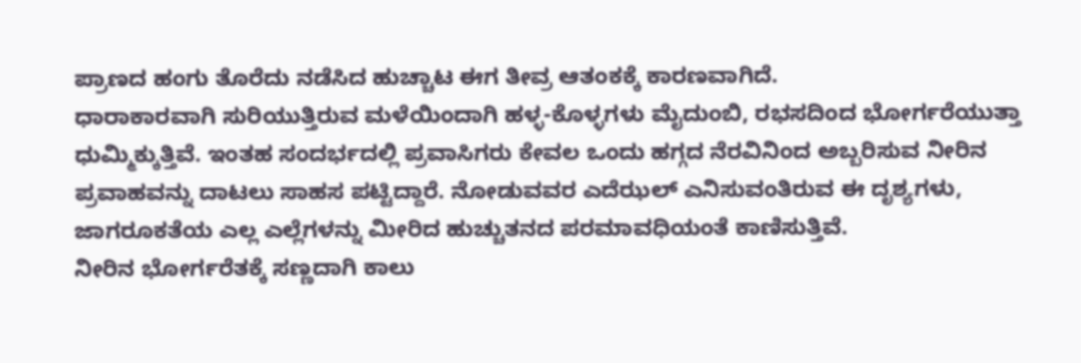ಪ್ರಾಣದ ಹಂಗು ತೊರೆದು ನಡೆಸಿದ ಹುಚ್ಚಾಟ ಈಗ ತೀವ್ರ ಆತಂಕಕ್ಕೆ ಕಾರಣವಾಗಿದೆ.
ಧಾರಾಕಾರವಾಗಿ ಸುರಿಯುತ್ತಿರುವ ಮಳೆಯಿಂದಾಗಿ ಹಳ್ಳ-ಕೊಳ್ಳಗಳು ಮೈದುಂಬಿ, ರಭಸದಿಂದ ಭೋರ್ಗರೆಯುತ್ತಾ ಧುಮ್ಮಿಕ್ಕುತ್ತಿವೆ. ಇಂತಹ ಸಂದರ್ಭದಲ್ಲಿ ಪ್ರವಾಸಿಗರು ಕೇವಲ ಒಂದು ಹಗ್ಗದ ನೆರವಿನಿಂದ ಅಬ್ಬರಿಸುವ ನೀರಿನ ಪ್ರವಾಹವನ್ನು ದಾಟಲು ಸಾಹಸ ಪಟ್ಟಿದ್ದಾರೆ. ನೋಡುವವರ ಎದೆಝಲ್ ಎನಿಸುವಂತಿರುವ ಈ ದೃಶ್ಯಗಳು, ಜಾಗರೂಕತೆಯ ಎಲ್ಲ ಎಲ್ಲೆಗಳನ್ನು ಮೀರಿದ ಹುಚ್ಚುತನದ ಪರಮಾವಧಿಯಂತೆ ಕಾಣಿಸುತ್ತಿವೆ.
ನೀರಿನ ಭೋರ್ಗರೆತಕ್ಕೆ ಸಣ್ಣದಾಗಿ ಕಾಲು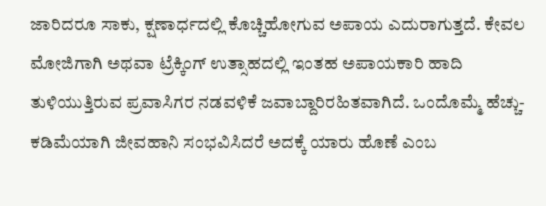ಜಾರಿದರೂ ಸಾಕು, ಕ್ಷಣಾರ್ಧದಲ್ಲಿ ಕೊಚ್ಚಿಹೋಗುವ ಅಪಾಯ ಎದುರಾಗುತ್ತದೆ. ಕೇವಲ ಮೋಜಿಗಾಗಿ ಅಥವಾ ಟ್ರೆಕ್ಕಿಂಗ್ ಉತ್ಸಾಹದಲ್ಲಿ ಇಂತಹ ಅಪಾಯಕಾರಿ ಹಾದಿ ತುಳಿಯುತ್ತಿರುವ ಪ್ರವಾಸಿಗರ ನಡವಳಿಕೆ ಜವಾಬ್ದಾರಿರಹಿತವಾಗಿದೆ. ಒಂದೊಮ್ಮೆ ಹೆಚ್ಚು-ಕಡಿಮೆಯಾಗಿ ಜೀವಹಾನಿ ಸಂಭವಿಸಿದರೆ ಅದಕ್ಕೆ ಯಾರು ಹೊಣೆ ಎಂಬ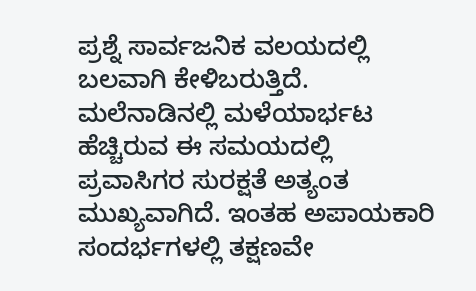ಪ್ರಶ್ನೆ ಸಾರ್ವಜನಿಕ ವಲಯದಲ್ಲಿ ಬಲವಾಗಿ ಕೇಳಿಬರುತ್ತಿದೆ.
ಮಲೆನಾಡಿನಲ್ಲಿ ಮಳೆಯಾರ್ಭಟ ಹೆಚ್ಚಿರುವ ಈ ಸಮಯದಲ್ಲಿ ಪ್ರವಾಸಿಗರ ಸುರಕ್ಷತೆ ಅತ್ಯಂತ ಮುಖ್ಯವಾಗಿದೆ. ಇಂತಹ ಅಪಾಯಕಾರಿ ಸಂದರ್ಭಗಳಲ್ಲಿ ತಕ್ಷಣವೇ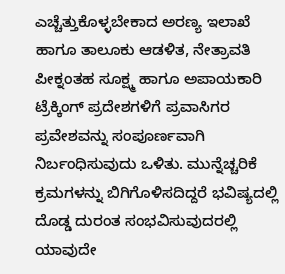ಎಚ್ಚೆತ್ತುಕೊಳ್ಳಬೇಕಾದ ಅರಣ್ಯ ಇಲಾಖೆ ಹಾಗೂ ತಾಲೂಕು ಆಡಳಿತ, ನೇತ್ರಾವತಿ ಪೀಕ್ನಂತಹ ಸೂಕ್ಷ್ಮ ಹಾಗೂ ಅಪಾಯಕಾರಿ ಟ್ರೆಕ್ಕಿಂಗ್ ಪ್ರದೇಶಗಳಿಗೆ ಪ್ರವಾಸಿಗರ ಪ್ರವೇಶವನ್ನು ಸಂಪೂರ್ಣವಾಗಿ ನಿರ್ಬಂಧಿಸುವುದು ಒಳಿತು. ಮುನ್ನೆಚ್ಚರಿಕೆ ಕ್ರಮಗಳನ್ನು ಬಿಗಿಗೊಳಿಸದಿದ್ದರೆ ಭವಿಷ್ಯದಲ್ಲಿ ದೊಡ್ಡ ದುರಂತ ಸಂಭವಿಸುವುದರಲ್ಲಿ ಯಾವುದೇ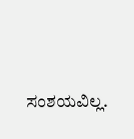ಸಂಶಯವಿಲ್ಲ.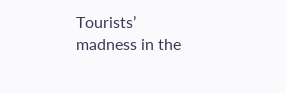Tourists’ madness in the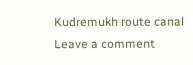Kudremukh route canal
Leave a comment